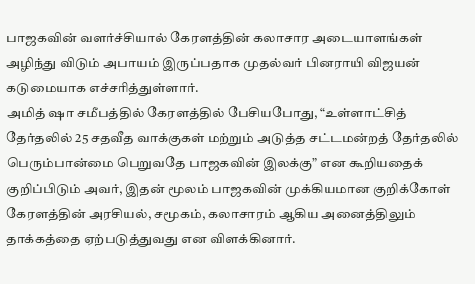பாஜகவின் வளர்ச்சியால் கேரளத்தின் கலாசார அடையாளங்கள் அழிந்து விடும் அபாயம் இருப்பதாக முதல்வர் பினராயி விஜயன் கடுமையாக எச்சரித்துள்ளார்.
அமித் ஷா சமீபத்தில் கேரளத்தில் பேசியபோது, “உள்ளாட்சித் தேர்தலில் 25 சதவீத வாக்குகள் மற்றும் அடுத்த சட்டமன்றத் தேர்தலில் பெரும்பான்மை பெறுவதே பாஜகவின் இலக்கு” என கூறியதைக் குறிப்பிடும் அவர், இதன் மூலம் பாஜகவின் முக்கியமான குறிக்கோள் கேரளத்தின் அரசியல், சமூகம், கலாசாரம் ஆகிய அனைத்திலும் தாக்கத்தை ஏற்படுத்துவது என விளக்கினார்.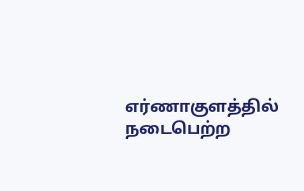எர்ணாகுளத்தில் நடைபெற்ற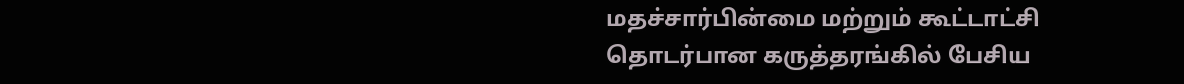மதச்சார்பின்மை மற்றும் கூட்டாட்சி தொடர்பான கருத்தரங்கில் பேசிய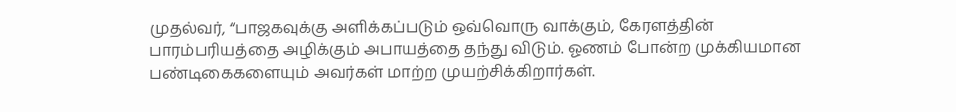முதல்வர், “பாஜகவுக்கு அளிக்கப்படும் ஒவ்வொரு வாக்கும், கேரளத்தின் பாரம்பரியத்தை அழிக்கும் அபாயத்தை தந்து விடும். ஓணம் போன்ற முக்கியமான பண்டிகைகளையும் அவர்கள் மாற்ற முயற்சிக்கிறார்கள்.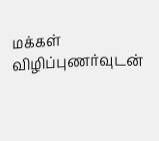மக்கள் விழிப்புணர்வுடன்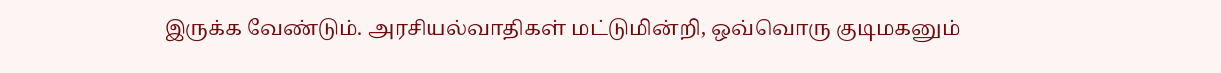இருக்க வேண்டும். அரசியல்வாதிகள் மட்டுமின்றி, ஒவ்வொரு குடிமகனும்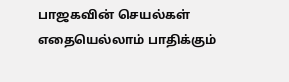பாஜகவின் செயல்கள் எதையெல்லாம் பாதிக்கும்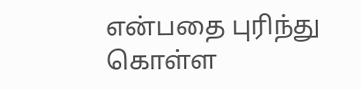என்பதை புரிந்து கொள்ள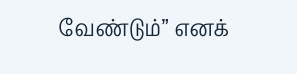வேண்டும்” எனக்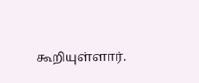கூறியுள்ளார்.